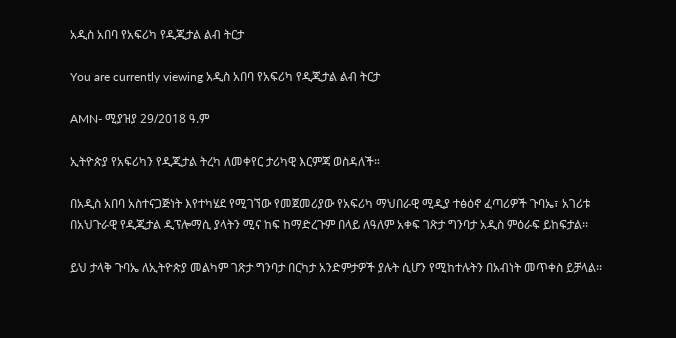አዲስ አበባ የአፍሪካ የዲጂታል ልብ ትርታ

You are currently viewing አዲስ አበባ የአፍሪካ የዲጂታል ልብ ትርታ

AMN- ሚያዝያ 29/2018 ዓ.ም

ኢትዮጵያ የአፍሪካን የዲጂታል ትረካ ለመቀየር ታሪካዊ እርምጃ ወስዳለች።

በአዲስ አበባ አስተናጋጅነት እየተካሄደ የሚገኘው የመጀመሪያው የአፍሪካ ማህበራዊ ሚዲያ ተፅዕኖ ፈጣሪዎች ጉባኤ፣ አገሪቱ በአህጉራዊ የዲጂታል ዲፕሎማሲ ያላትን ሚና ከፍ ከማድረጉም በላይ ለዓለም አቀፍ ገጽታ ግንባታ አዲስ ምዕራፍ ይከፍታል፡፡

ይህ ታላቅ ጉባኤ ለኢትዮጵያ መልካም ገጽታ ግንባታ በርካታ አንድምታዎች ያሉት ሲሆን የሚከተሉትን በአብነት መጥቀስ ይቻላል፡፡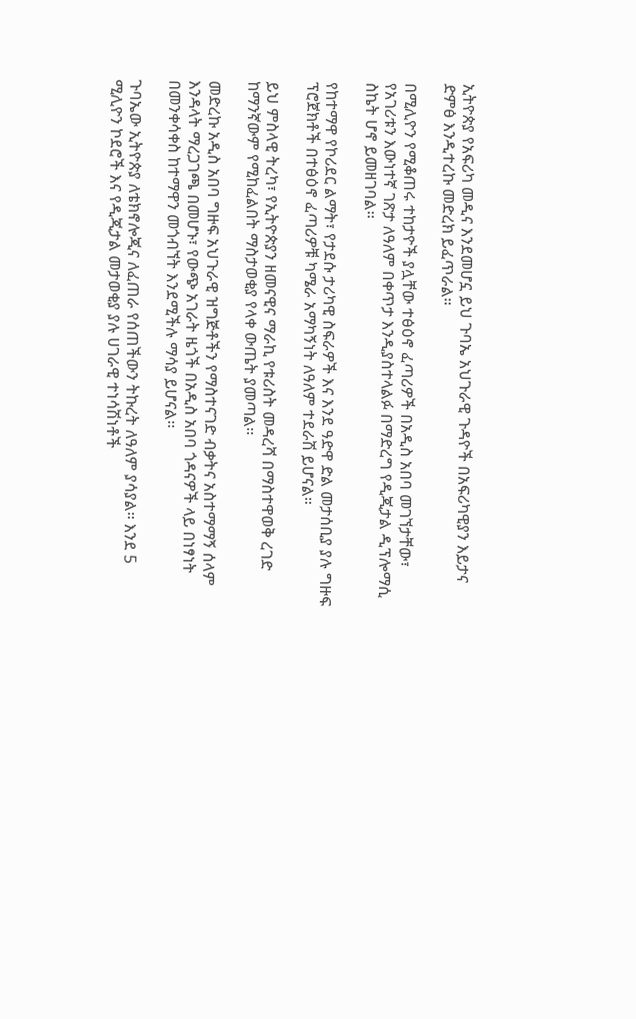ኢትዮጵያ የአፍሪካ መዲና እንደመሆኗ ይህ ጉባኤ አህጉራዊ ጉዳዮች በአፍሪካዊያን እይታና ድምፅ እንዲተረኩ መድረክ ይፈጥራል።

በሚሊዮን የሚቆጠሩ ተከታዮች ያሏቸው ተፅዕኖ ፈጣሪዎች በአዲስ አበባ መገኘታቸው፣ የአገሪቱን እውነተኛ ገጽታ ለዓለም በቀጥታ እንዲያስተላልፉ በማድረግ የዲጂታል ዲፕሎማሲ ስኬት ሆኖ ይመዘገባል፡፡

የከተማዋ የኮሪደር ልማት፣ የታደሱ ታሪካዊ ስፍራዎች እና እንደ ዓድዋ ድል መታሰቢያ ያሉ ግዙፍ ፕሮጀክቶች በተፅዕኖ ፈጣሪዎቹ ካሜራ አማካኝነት ለዓለም ተደራሽ ይሆናል።

ይህ ምስላዊ ትረካ፣ የኢትዮጵያን ዘመናዊና ማራኪ የቱሪስት መዳረሻ በማስተዋወቅ ረገድ ከማንኛውም የሚከፈልበት ማስታወቂያ የላቀ ውጤት ያመጣል፡፡

መድረኩ አዲስ አበባ ግዙፍ አህጉራዊ ዝግጅቶችን የማስተናገድ ብቃትና አስተማማኝ ሰላም እንዳላት ማረጋገጫ በመሆኑ፣ የውጭ አገራት ዜጎች በአዲስ አበባ ጎዳናዎች ላይ በነፃነት በመንቀሳቀስ ከተማዋን መጎብኘት እንደሚችሉ ማሳያ ይሆናል፡፡

ጉባኤው ኢትዮጵያ ለቴክኖሎጂና ለፈጠራ የሰጠችውን ትኩረት ለዓለም ያሳያል። እንደ 5 ሚሊዮን ኮደሮች እና የዲጂታል መታወቂያ ያሉ ሀገራዊ ተነሳሽነቶች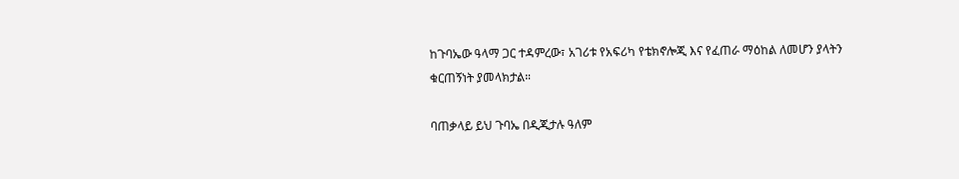ከጉባኤው ዓላማ ጋር ተዳምረው፣ አገሪቱ የአፍሪካ የቴክኖሎጂ እና የፈጠራ ማዕከል ለመሆን ያላትን ቁርጠኝነት ያመላክታል።

ባጠቃላይ ይህ ጉባኤ በዲጂታሉ ዓለም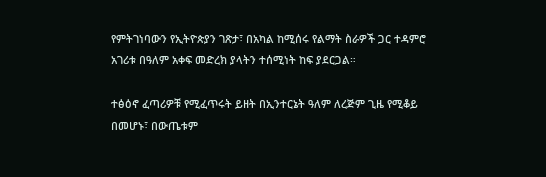የምትገነባውን የኢትዮጵያን ገጽታ፣ በአካል ከሚሰሩ የልማት ስራዎች ጋር ተዳምሮ አገሪቱ በዓለም አቀፍ መድረክ ያላትን ተሰሚነት ከፍ ያደርጋል።

ተፅዕኖ ፈጣሪዎቹ የሚፈጥሩት ይዘት በኢንተርኔት ዓለም ለረጅም ጊዜ የሚቆይ በመሆኑ፣ በውጤቱም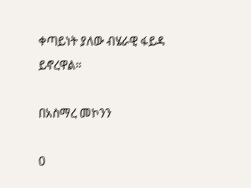ቀጣይነት ያለው ብሄራዊ ፋይዳ ይኖረዋል።

በአስማረ መኮንን

0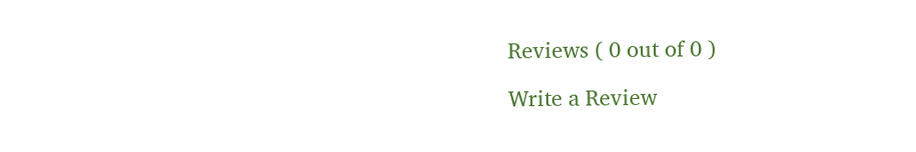Reviews ( 0 out of 0 )

Write a Review